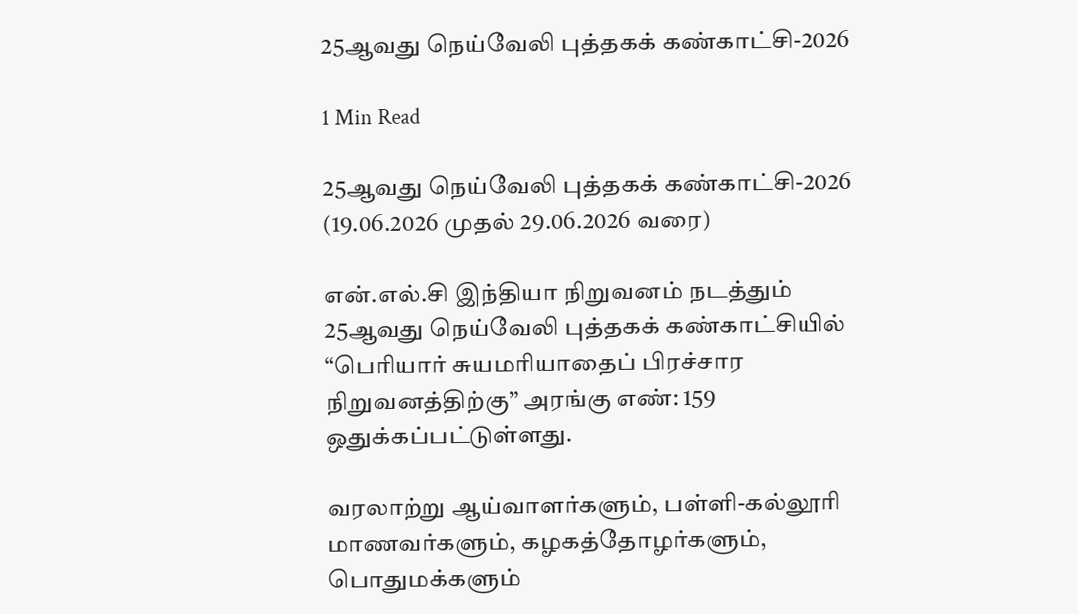25ஆவது நெய்வேலி புத்தகக் கண்காட்சி-2026

1 Min Read

25ஆவது நெய்வேலி புத்தகக் கண்காட்சி-2026
(19.06.2026 முதல் 29.06.2026 வரை)

என்.எல்.சி இந்தியா நிறுவனம் நடத்தும் 25ஆவது நெய்வேலி புத்தகக் கண்காட்சியில் “பெரியார் சுயமரியாதைப் பிரச்சார நிறுவனத்திற்கு” அரங்கு எண்: 159 ஒதுக்கப்பட்டுள்ளது.

வரலாற்று ஆய்வாளர்களும், பள்ளி-கல்லூரி மாணவர்களும், கழகத்தோழர்களும், பொதுமக்களும்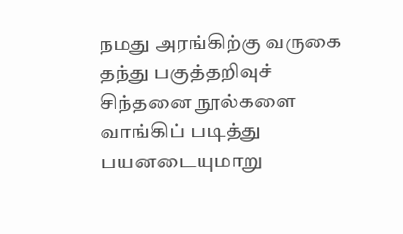நமது அரங்கிற்கு வருகை தந்து பகுத்தறிவுச் சிந்தனை நூல்களை வாங்கிப் படித்து பயனடையுமாறு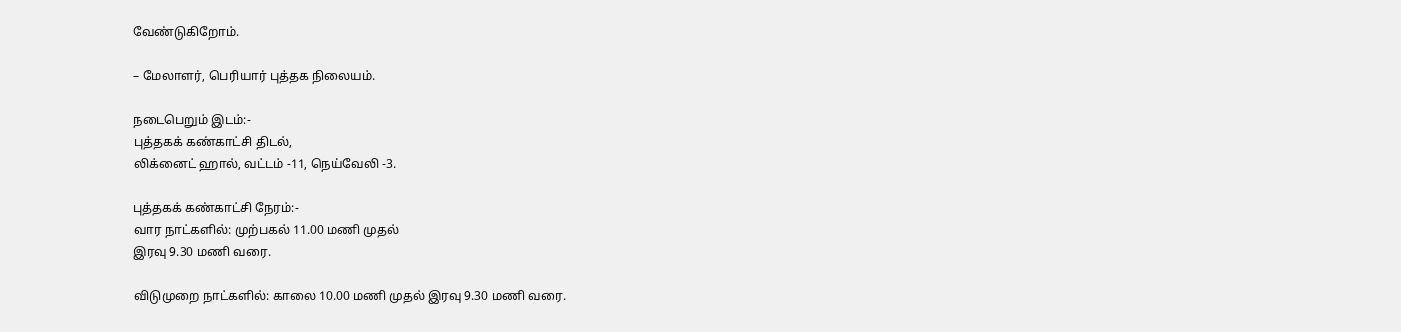வேண்டுகிறோம்.

– மேலாளர், பெரியார் புத்தக நிலையம்.

நடைபெறும் இடம்:-
புத்தகக் கண்காட்சி திடல்,
லிக்னைட் ஹால், வட்டம் -11, நெய்வேலி -3.

புத்தகக் கண்காட்சி நேரம்:-
வார நாட்களில்: முற்பகல் 11.00 மணி முதல்
இரவு 9.30 மணி வரை.

விடுமுறை நாட்களில்: காலை 10.00 மணி முதல் இரவு 9.30 மணி வரை.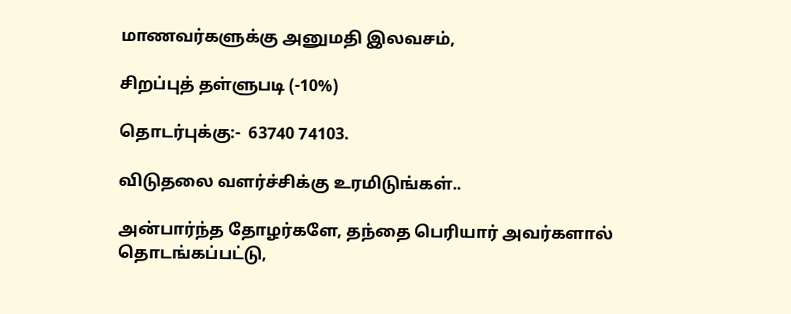மாணவர்களுக்கு அனுமதி இலவசம்,

சிறப்புத் தள்ளுபடி (-10%)

தொடர்புக்கு:-  63740 74103.

விடுதலை வளர்ச்சிக்கு உரமிடுங்கள்..

அன்பார்ந்த தோழர்களே, தந்தை பெரியார் அவர்களால் தொடங்கப்பட்டு,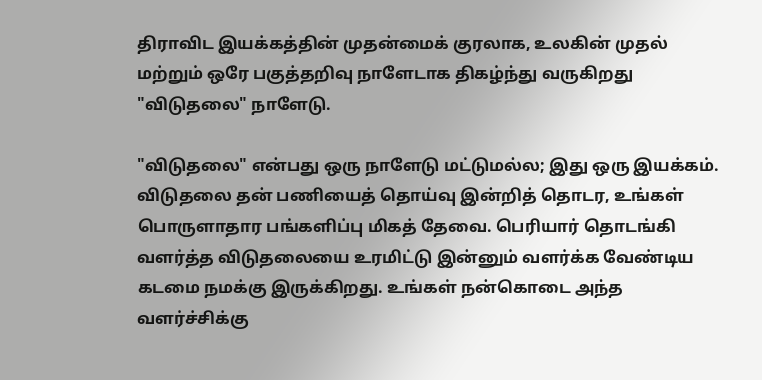திராவிட இயக்கத்தின் முதன்மைக் குரலாக, உலகின் முதல் மற்றும் ஒரே பகுத்தறிவு நாளேடாக திகழ்ந்து வருகிறது "விடுதலை" நாளேடு.

"விடுதலை" என்பது ஒரு நாளேடு மட்டுமல்ல; இது ஒரு இயக்கம். விடுதலை தன் பணியைத் தொய்வு இன்றித் தொடர, உங்கள் பொருளாதார பங்களிப்பு மிகத் தேவை. பெரியார் தொடங்கி வளர்த்த விடுதலையை உரமிட்டு இன்னும் வளர்க்க வேண்டிய கடமை நமக்கு இருக்கிறது. உங்கள் நன்கொடை அந்த வளர்ச்சிக்கு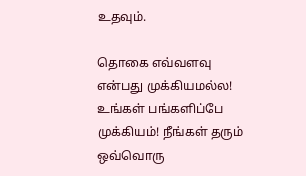உதவும்.

தொகை எவ்வளவு என்பது முக்கியமல்ல! உங்கள் பங்களிப்பே முக்கியம்! நீங்கள் தரும் ஒவ்வொரு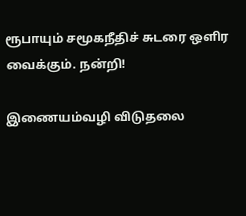ரூபாயும் சமூகநீதிச் சுடரை ஒளிர வைக்கும். நன்றி!

இணையம்வழி விடுதலை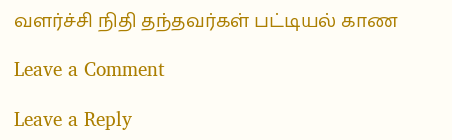வளர்ச்சி நிதி தந்தவர்கள் பட்டியல் காண

Leave a Comment

Leave a Reply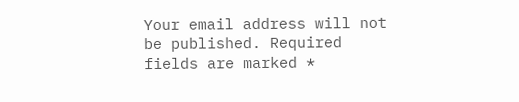Your email address will not be published. Required fields are marked *